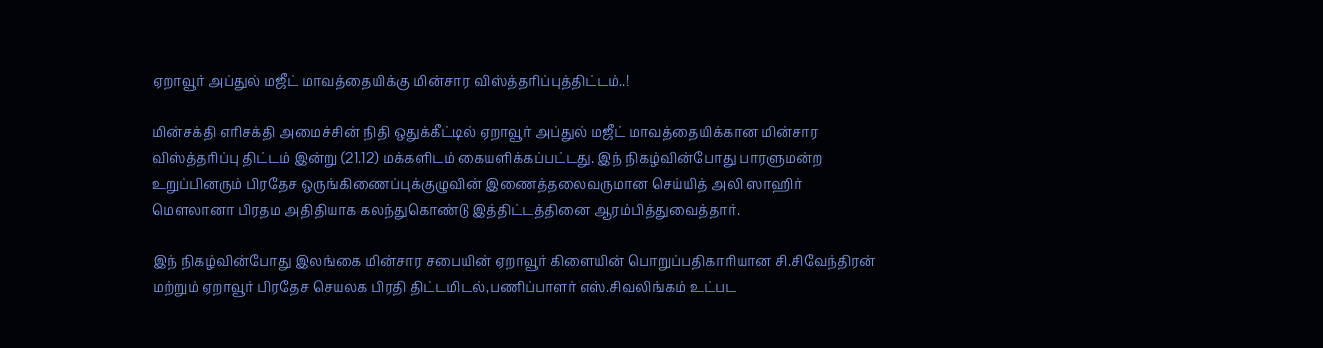ஏறாவூர் அப்துல் மஜீட் மாவத்தையிக்கு மின்சார விஸ்த்தரிப்புத்திட்டம்..!

மின்சக்தி எரிசக்தி அமைச்சின் நிதி ஒதுக்கீட்டில் ஏறாவூர் அப்துல் மஜீட் மாவத்தையிக்கான மின்சார விஸ்த்தரிப்பு திட்டம் இன்று (21.12) மக்களிடம் கையளிக்கப்பட்டது. இந் நிகழ்வின்போது பாரளுமன்ற உறுப்பினரும் பிரதேச ஒருங்கிணைப்புக்குழுவின் இணைத்தலைவருமான செய்யித் அலி ஸாஹிர் மௌலானா பிரதம அதிதியாக கலந்துகொண்டு இத்திட்டத்தினை ஆரம்பித்துவைத்தார்.

இந் நிகழ்வின்போது இலங்கை மின்சார சபையின் ஏறாவூர் கிளையின் பொறுப்பதிகாரியான சி.சிவேந்திரன் மற்றும் ஏறாவூர் பிரதேச செயலக பிரதி திட்டமிடல்,பணிப்பாளர் எஸ்.சிவலிங்கம் உட்பட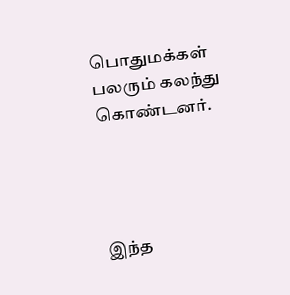பொதுமக்கள் பலரும் கலந்து கொண்டனர்.




இந்த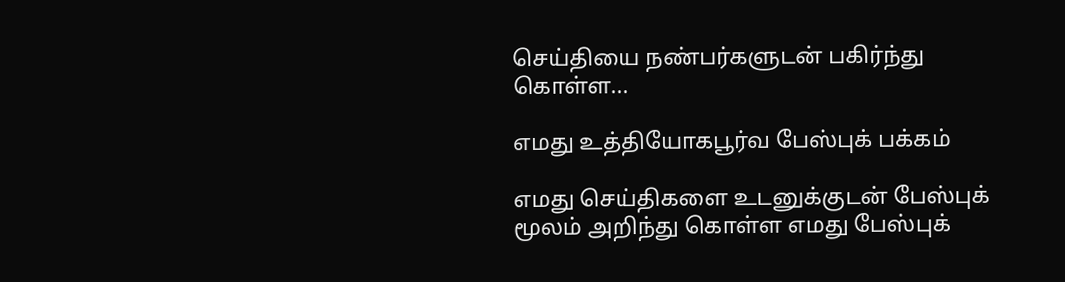செய்தியை நண்பர்களுடன் பகிர்ந்து கொள்ள...

எமது உத்தியோகபூர்வ பேஸ்புக் பக்கம்

எமது செய்திகளை உடனுக்குடன் பேஸ்புக் மூலம் அறிந்து கொள்ள எமது பேஸ்புக்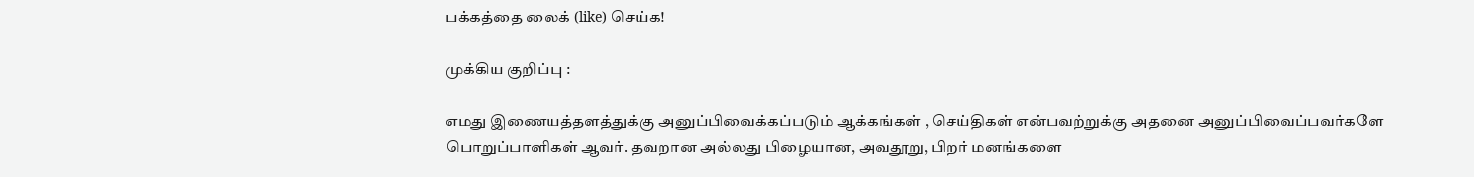பக்கத்தை லைக் (like) செய்க!

முக்கிய குறிப்பு :

எமது இணையத்தளத்துக்கு அனுப்பிவைக்கப்படும் ஆக்கங்கள் , செய்திகள் என்பவற்றுக்கு அதனை அனுப்பிவைப்பவர்களே பொறுப்பாளிகள் ஆவர். தவறான அல்லது பிழையான, அவதூறு, பிறர் மனங்களை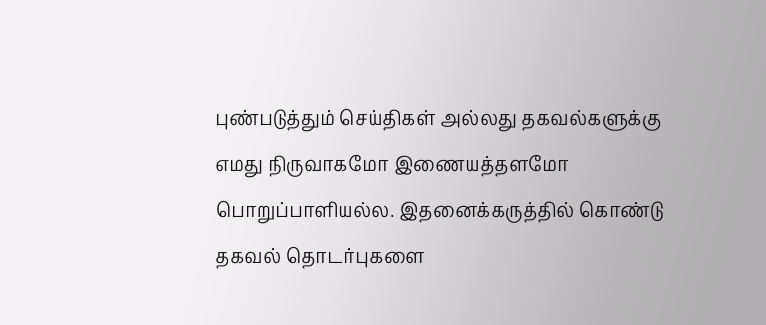புண்படுத்தும் செய்திகள் அல்லது தகவல்களுக்கு எமது நிருவாகமோ இணையத்தளமோ பொறுப்பாளியல்ல. இதனைக்கருத்தில் கொண்டு தகவல் தொடர்புகளை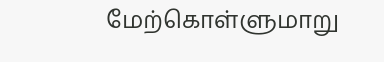மேற்கொள்ளுமாறு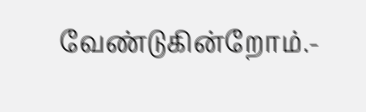வேண்டுகின்றோம்.-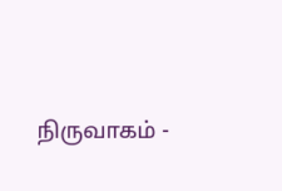நிருவாகம் -